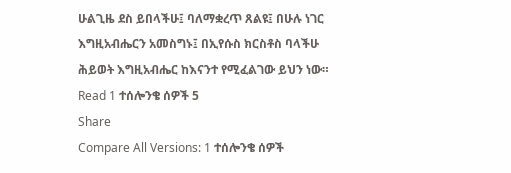ሁልጊዜ ደስ ይበላችሁ፤ ባለማቋረጥ ጸልዩ፤ በሁሉ ነገር እግዚአብሔርን አመስግኑ፤ በኢየሱስ ክርስቶስ ባላችሁ ሕይወት እግዚአብሔር ከእናንተ የሚፈልገው ይህን ነው።
Read 1 ተሰሎንቄ ሰዎች 5
Share
Compare All Versions: 1 ተሰሎንቄ ሰዎች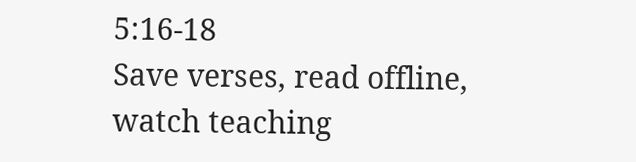5:16-18
Save verses, read offline, watch teaching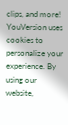clips, and more!
YouVersion uses cookies to personalize your experience. By using our website,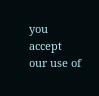you accept our use of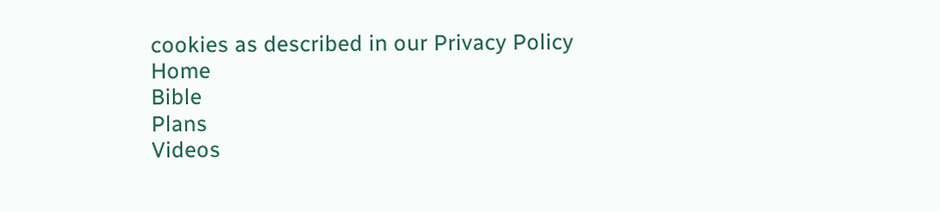cookies as described in our Privacy Policy
Home
Bible
Plans
Videos